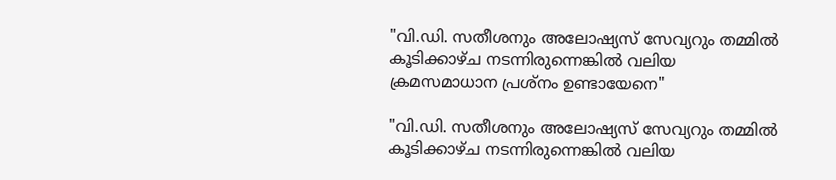"വി.ഡി. സതീശനും അലോഷ്യസ് സേവ്യറും തമ്മിൽ കൂടിക്കാഴ്ച നടന്നിരുന്നെങ്കിൽ വലിയ ക്രമസമാധാന പ്രശ്നം ഉണ്ടായേനെ"

"വി.ഡി. സതീശനും അലോഷ്യസ് സേവ്യറും തമ്മിൽ  കൂടിക്കാഴ്ച നടന്നിരുന്നെങ്കിൽ വലിയ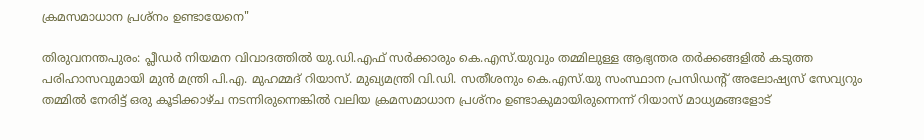ക്രമസമാധാന പ്രശ്നം ഉണ്ടായേനെ"

തിരുവനന്തപുരം: പ്ലീഡർ നിയമന വിവാദത്തിൽ യു.ഡി.എഫ് സർക്കാരും കെ.എസ്.യുവും തമ്മിലുള്ള ആഭ്യന്തര തർക്കങ്ങളിൽ കടുത്ത പരിഹാസവുമായി മുൻ മന്ത്രി പി.എ. മുഹമ്മദ് റിയാസ്. മുഖ്യമന്ത്രി വി.ഡി. സതീശനും കെ.എസ്.യു സംസ്ഥാന പ്രസിഡന്റ് അലോഷ്യസ് സേവ്യറും തമ്മിൽ നേരിട്ട് ഒരു കൂടിക്കാഴ്ച നടന്നിരുന്നെങ്കിൽ വലിയ ക്രമസമാധാന പ്രശ്നം ഉണ്ടാകുമായിരുന്നെന്ന് റിയാസ് മാധ്യമങ്ങളോട്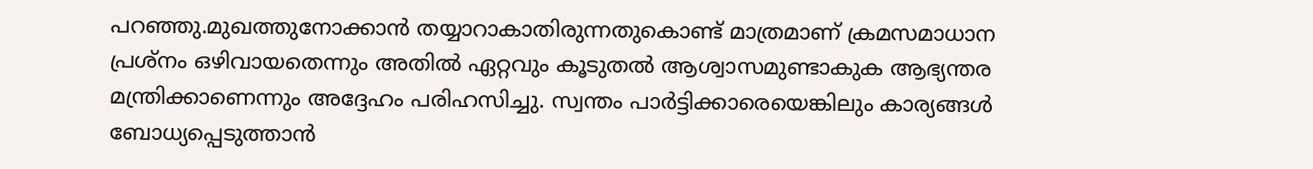പറഞ്ഞു.മുഖത്തുനോക്കാൻ തയ്യാറാകാതിരുന്നതുകൊണ്ട് മാത്രമാണ് ക്രമസമാധാന പ്രശ്നം ഒഴിവായതെന്നും അതിൽ ഏറ്റവും കൂടുതൽ ആശ്വാസമുണ്ടാകുക ആഭ്യന്തര മന്ത്രിക്കാണെന്നും അദ്ദേഹം പരിഹസിച്ചു. സ്വന്തം പാർട്ടിക്കാരെയെങ്കിലും കാര്യങ്ങൾ ബോധ്യപ്പെടുത്താൻ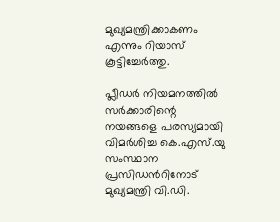മുഖ്യമന്ത്രിക്കാകണം എന്നും റിയാസ് കൂട്ടിച്ചേർത്തു.

പ്ലീഡര്‍ നിയമനത്തില്‍ സര്‍ക്കാരിന്റെ നയങ്ങളെ പരസ്യമായി വിമര്‍ശിച്ച കെ.എസ്.യു സംസ്ഥാന പ്രസിഡന്‍റിനോട് മുഖ്യമന്ത്രി വി.ഡി.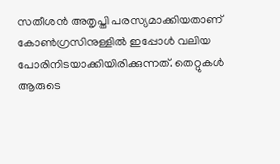സതീശന്‍ അതൃപ്തി പരസ്യമാക്കിയതാണ് കോൺഗ്രസിനുള്ളിൽ ഇപ്പോൾ വലിയ പോരിനിടയാക്കിയിരിക്കുന്നത്. തെറ്റുകൾ ആരുടെ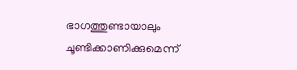ഭാഗത്തുണ്ടായാലും ചൂണ്ടിക്കാണിക്കുമെന്ന്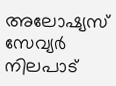അലോഷ്യസ് സേവ്യർ നിലപാട്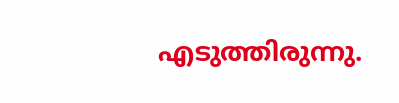എടുത്തിരുന്നു.